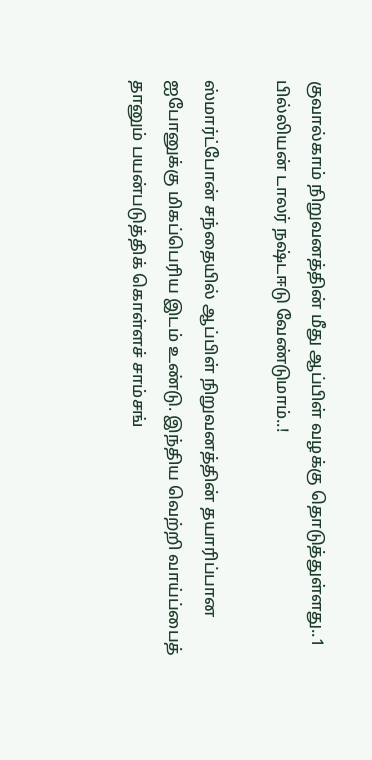குவால்காம் நிறுவனத்தின் மீது ஆப்பிள் வழக்கு தொடுத்துள்ளது..1 பில்லியன் டாலர் நஷ்டஈடு வேண்டுமாம்..!

ஸ்மார்ட்போன் சந்தையில் ஆப்பிள் நிறுவனத்தின் தயாரிப்பான ஐபோனுக்கு மிகப்பெரிய இடம் உண்டு. இந்திய வெற்றி வாய்ப்பைத் தானும் பயன்படுத்திக் கொள்ளச் சாம்சங்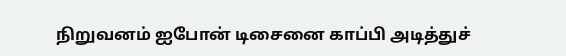நிறுவனம் ஐபோன் டிசைனை காப்பி அடித்துச்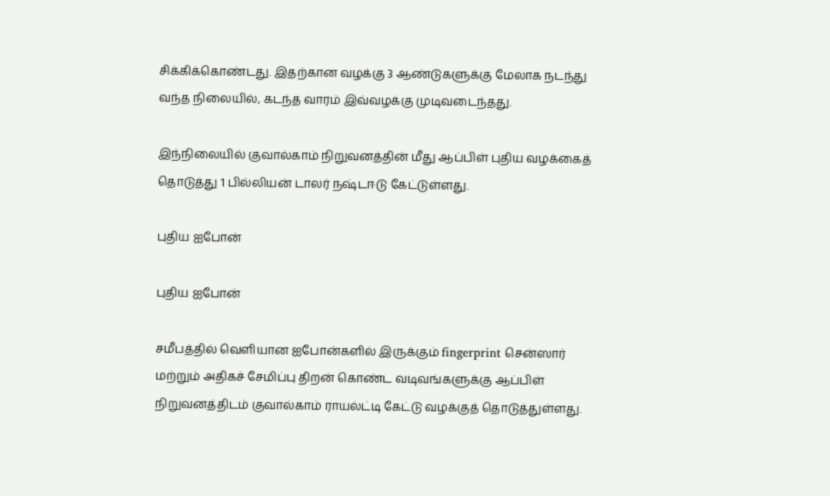சிக்கிக்கொண்டது. இதற்கான வழக்கு 3 ஆண்டுகளுக்கு மேலாக நடந்து வந்த நிலையில், கடந்த வாரம் இவ்வழக்கு முடிவடைந்தது.

இந்நிலையில் குவால்காம் நிறுவனத்தின் மீது ஆப்பிள் புதிய வழக்கைத் தொடுத்து 1 பில்லியன் டாலர் நஷ்டஈடு கேட்டுள்ளது.

புதிய ஐபோன்

புதிய ஐபோன்

சமீபத்தில் வெளியான ஐபோன்களில் இருக்கும் fingerprint சென்ஸார் மற்றும் அதிகச் சேமிப்பு திறன் கொண்ட வடிவங்களுக்கு ஆப்பிள் நிறுவனத்திடம் குவால்காம் ராயல்ட்டி கேட்டு வழக்குத் தொடுத்துள்ளது.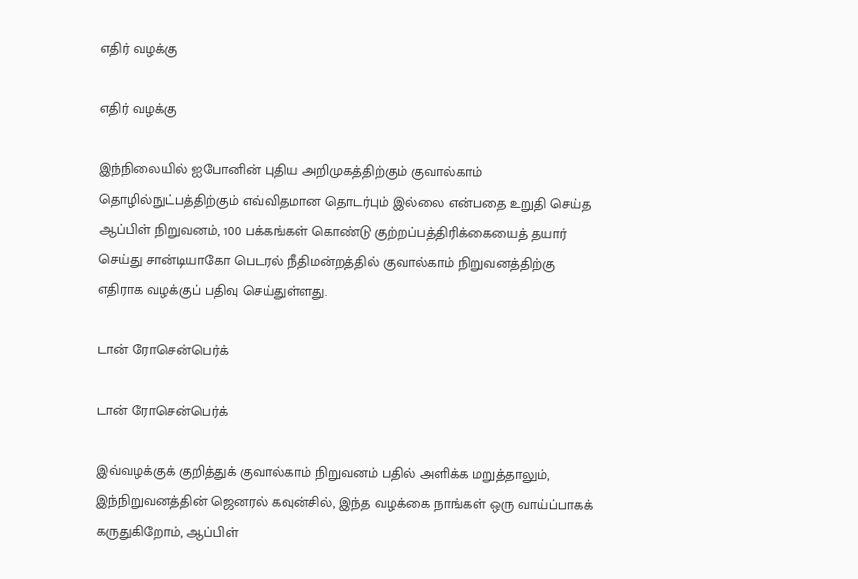எதிர் வழக்கு

எதிர் வழக்கு

இந்நிலையில் ஐபோனின் புதிய அறிமுகத்திற்கும் குவால்காம் தொழில்நுட்பத்திற்கும் எவ்விதமான தொடர்பும் இல்லை என்பதை உறுதி செய்த ஆப்பிள் நிறுவனம், 100 பக்கங்கள் கொண்டு குற்றப்பத்திரிக்கையைத் தயார் செய்து சான்டியாகோ பெடரல் நீதிமன்றத்தில் குவால்காம் நிறுவனத்திற்கு எதிராக வழக்குப் பதிவு செய்துள்ளது.

டான் ரோசென்பெர்க்

டான் ரோசென்பெர்க்

இவ்வழக்குக் குறித்துக் குவால்காம் நிறுவனம் பதில் அளிக்க மறுத்தாலும், இந்நிறுவனத்தின் ஜெனரல் கவுன்சில், இந்த வழக்கை நாங்கள் ஒரு வாய்ப்பாகக் கருதுகிறோம், ஆப்பிள்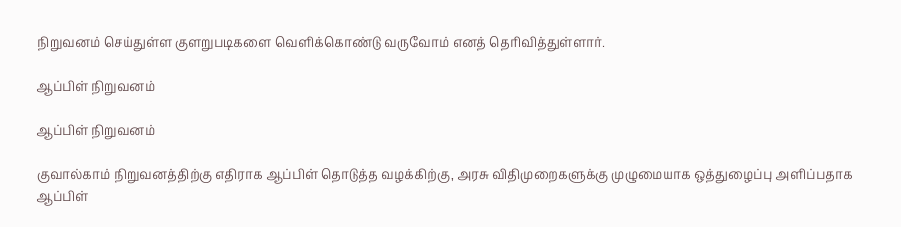நிறுவனம் செய்துள்ள குளறுபடிகளை வெளிக்கொண்டு வருவோம் எனத் தெரிவித்துள்ளார்.

ஆப்பிள் நிறுவனம்

ஆப்பிள் நிறுவனம்

குவால்காம் நிறுவனத்திற்கு எதிராக ஆப்பிள் தொடுத்த வழக்கிற்கு, அரசு விதிமுறைகளுக்கு முழுமையாக ஒத்துழைப்பு அளிப்பதாக ஆப்பிள்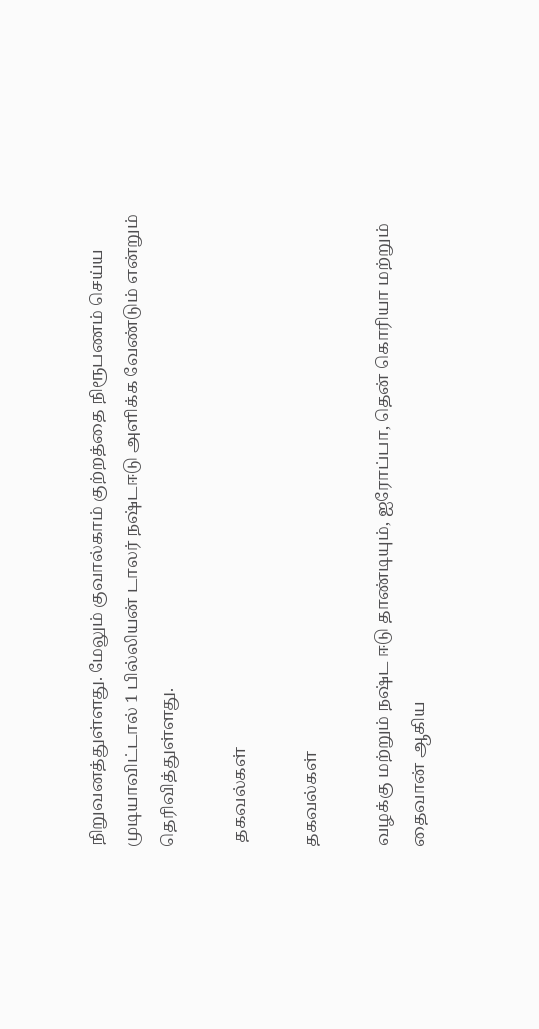நிறுவனத்துள்ளது. மேலும் குவால்காம் குற்றத்தை நிரூபணம் செய்ய முடியாவிட்டால் 1 பில்லியன் டாலர் நஷ்டஈடு அளிக்க வேண்டும் என்றும் தெரிவித்துள்ளது.

 தகவல்கள்

தகவல்கள்

வழக்கு மற்றும் நஷ்ட ஈடு தாண்டியும், ஐரோப்பா, தென் கொரியா மற்றும் தைவான் ஆகிய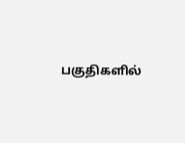பகுதிகளில்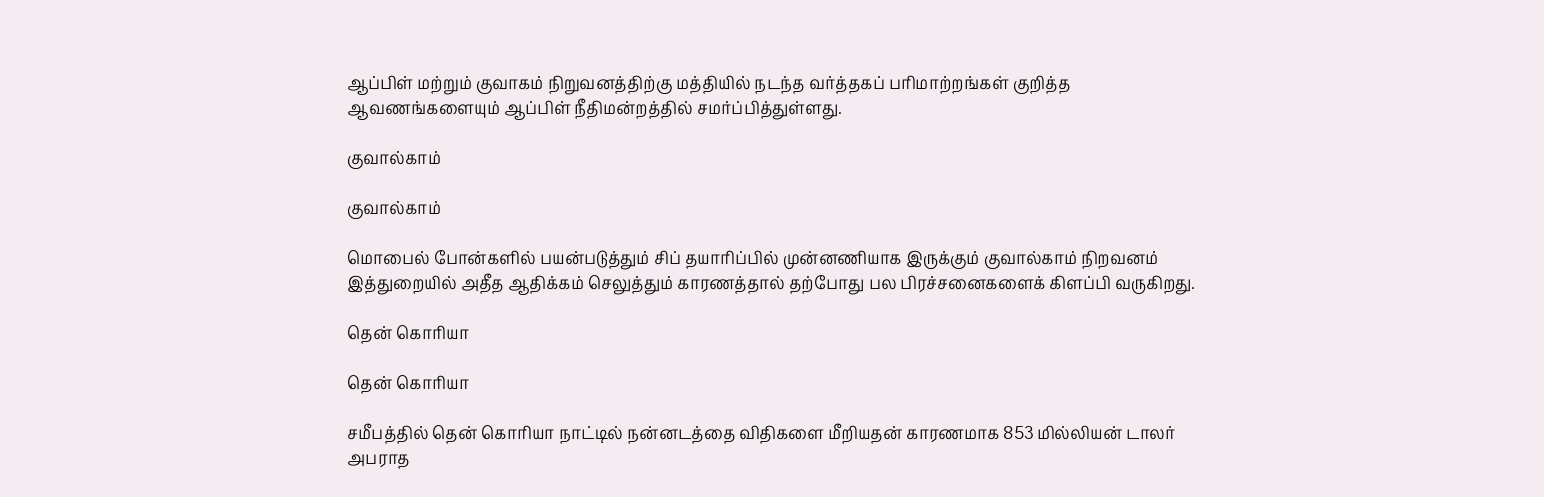ஆப்பிள் மற்றும் குவாகம் நிறுவனத்திற்கு மத்தியில் நடந்த வர்த்தகப் பரிமாற்றங்கள் குறித்த ஆவணங்களையும் ஆப்பிள் நீதிமன்றத்தில் சமர்ப்பித்துள்ளது.

குவால்காம்

குவால்காம்

மொபைல் போன்களில் பயன்படுத்தும் சிப் தயாரிப்பில் முன்னணியாக இருக்கும் குவால்காம் நிறவனம் இத்துறையில் அதீத ஆதிக்கம் செலுத்தும் காரணத்தால் தற்போது பல பிரச்சனைகளைக் கிளப்பி வருகிறது.

தென் கொரியா

தென் கொரியா

சமீபத்தில் தென் கொரியா நாட்டில் நன்னடத்தை விதிகளை மீறியதன் காரணமாக 853 மில்லியன் டாலர் அபராத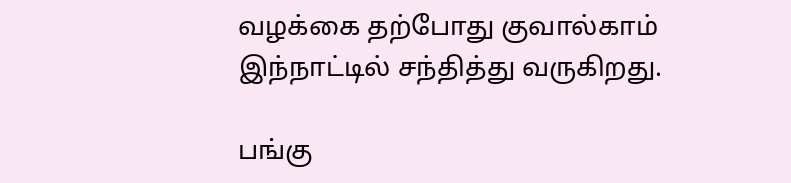வழக்கை தற்போது குவால்காம் இந்நாட்டில் சந்தித்து வருகிறது.

பங்கு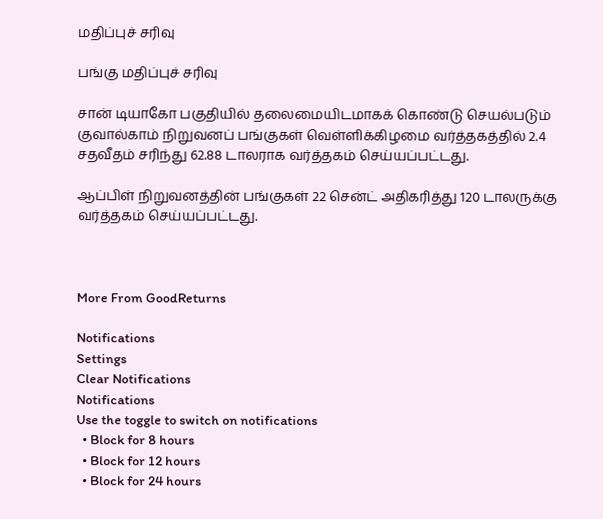மதிப்புச் சரிவு

பங்கு மதிப்புச் சரிவு

சான் டியாகோ பகுதியில் தலைமையிடமாகக் கொண்டு செயல்படும் குவால்காம் நிறுவனப் பங்குகள் வெள்ளிக்கிழமை வர்த்தகத்தில் 2.4 சதவீதம் சரிந்து 62.88 டாலராக வர்த்தகம் செய்யப்பட்டது.

ஆப்பிள் நிறுவனத்தின் பங்குகள் 22 சென்ட் அதிகரித்து 120 டாலருக்கு வர்த்தகம் செய்யப்பட்டது.



More From GoodReturns

Notifications
Settings
Clear Notifications
Notifications
Use the toggle to switch on notifications
  • Block for 8 hours
  • Block for 12 hours
  • Block for 24 hours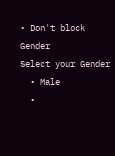• Don't block
Gender
Select your Gender
  • Male
  •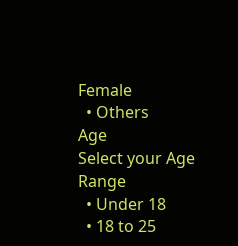Female
  • Others
Age
Select your Age Range
  • Under 18
  • 18 to 25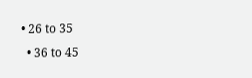• 26 to 35
  • 36 to 45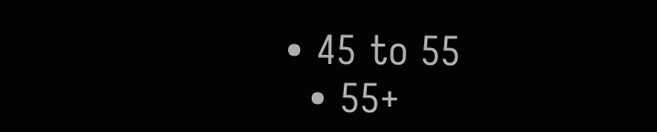• 45 to 55
  • 55+